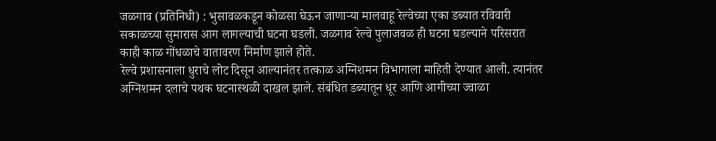जळगाव (प्रतिनिधी) : भुसावळकडून कोळसा घेऊन जाणाऱ्या मालवाहू रेल्वेच्या एका डब्यात रविवारी सकाळच्या सुमारास आग लागल्याची घटना घडली. जळगाव रेल्वे पुलाजवळ ही घटना घडल्याने परिसरात काही काळ गोंधळाचे वातावरण निर्माण झाले होते.
रेल्वे प्रशासनाला धुराचे लोट दिसून आल्यानंतर तत्काळ अग्निशमन विभागाला माहिती देण्यात आली. त्यानंतर अग्निशमन दलाचे पथक घटनास्थळी दाखल झाले. संबंधित डब्यातून धूर आणि आगीच्या ज्वाळा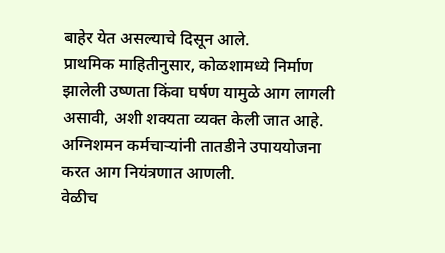बाहेर येत असल्याचे दिसून आले.
प्राथमिक माहितीनुसार, कोळशामध्ये निर्माण झालेली उष्णता किंवा घर्षण यामुळे आग लागली असावी, अशी शक्यता व्यक्त केली जात आहे. अग्निशमन कर्मचाऱ्यांनी तातडीने उपाययोजना करत आग नियंत्रणात आणली.
वेळीच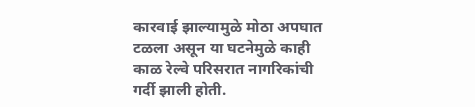कारवाई झाल्यामुळे मोठा अपघात टळला असून या घटनेमुळे काही काळ रेल्वे परिसरात नागरिकांची गर्दी झाली होती.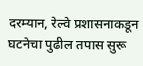दरम्यान, रेल्वे प्रशासनाकडून घटनेचा पुढील तपास सुरू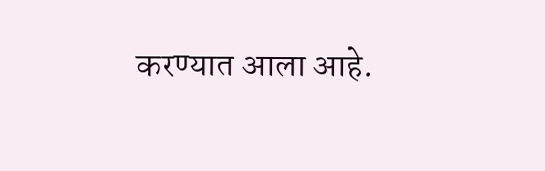करण्यात आला आहे.